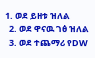1. ወደ ይዘቱ ዝለል
  2. ወደ ዋናዉ ገፅ ዝለል
  3. ወደ ተጨማሪ የDW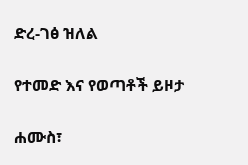ድረ-ገፅ ዝለል

የተመድ እና የወጣቶች ይዞታ

ሐሙስ፣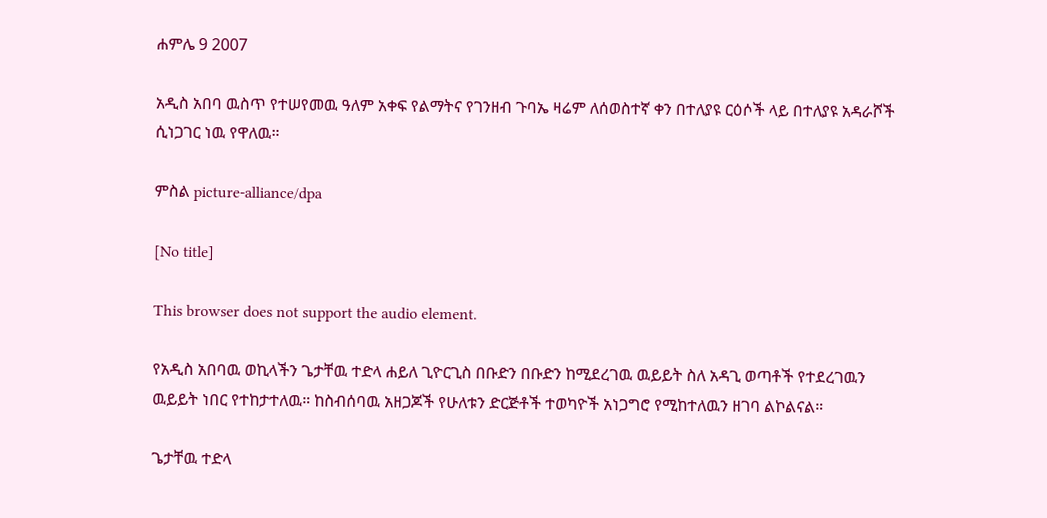ሐምሌ 9 2007

አዲስ አበባ ዉስጥ የተሠየመዉ ዓለም አቀፍ የልማትና የገንዘብ ጉባኤ ዛሬም ለሰወስተኛ ቀን በተለያዩ ርዕሶች ላይ በተለያዩ አዳራሾች ሲነጋገር ነዉ የዋለዉ።

ምስል picture-alliance/dpa

[No title]

This browser does not support the audio element.

የአዲስ አበባዉ ወኪላችን ጌታቸዉ ተድላ ሐይለ ጊዮርጊስ በቡድን በቡድን ከሚደረገዉ ዉይይት ስለ አዳጊ ወጣቶች የተደረገዉን ዉይይት ነበር የተከታተለዉ። ከስብሰባዉ አዘጋጆች የሁለቱን ድርጅቶች ተወካዮች አነጋግሮ የሚከተለዉን ዘገባ ልኮልናል።

ጌታቸዉ ተድላ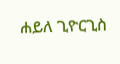ሐይለ ጊዮርጊስ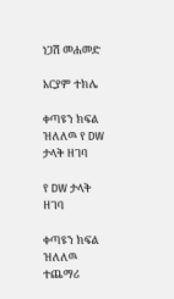ነጋሽ መሐመድ

አርያም ተክሌ

ቀጣዩን ክፍል ዝለለዉ የ DW ታላቅ ዘገባ

የ DW ታላቅ ዘገባ

ቀጣዩን ክፍል ዝለለዉ ተጨማሪ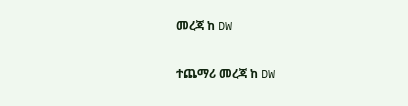መረጃ ከ DW

ተጨማሪ መረጃ ከ DW